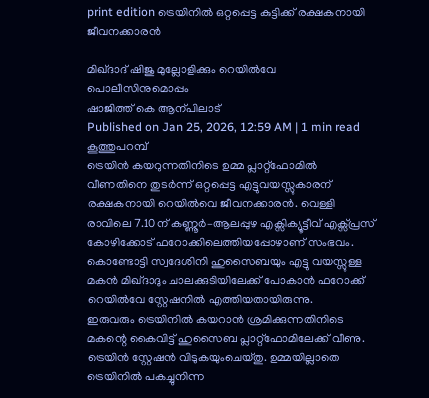print edition ട്രെയിനിൽ ഒറ്റപ്പെട്ട കുട്ടിക്ക് രക്ഷകനായി ജീവനക്കാരൻ

മിഖ്ദാദ് ഷിജു മുല്ലോളിക്കും റെയിൽവേ പൊലീസിനുമൊപ്പം
ഷാജിത്ത് കെ ആന്പിലാട്
Published on Jan 25, 2026, 12:59 AM | 1 min read
കൂത്തുപറമ്പ്
ട്രെയിൻ കയറുന്നതിനിടെ ഉമ്മ പ്ലാറ്റ്ഫോമിൽ വീണതിനെ തുടർന്ന് ഒറ്റപ്പെട്ട എട്ടുവയസ്സുകാരന് രക്ഷകനായി റെയിൽവെ ജീവനക്കാരൻ. വെള്ളി രാവിലെ 7.10ന് കണ്ണൂർ–ആലപ്പുഴ എക്സിക്യൂട്ടീവ് എക്സ്പ്രസ് കോഴിക്കോട് ഫറോക്കിലെത്തിയപ്പോഴാണ് സംഭവം. കൊണ്ടോട്ടി സ്വദേശിനി ഹുസൈബയും എട്ടു വയസ്സുള്ള മകൻ മിഖ്ദാദും ചാലക്കുടിയിലേക്ക് പോകാൻ ഫറോക്ക് റെയിൽവേ സ്റ്റേഷനിൽ എത്തിയതായിരുന്നു.
ഇരുവരും ട്രെയിനിൽ കയറാൻ ശ്രമിക്കുന്നതിനിടെ മകന്റെ കൈവിട്ട് ഹുസൈബ പ്ലാറ്റ്ഫോമിലേക്ക് വീണു. ട്രെയിൻ സ്റ്റേഷൻ വിടുകയുംചെയ്തു. ഉമ്മയില്ലാതെ ട്രെയിനിൽ പകച്ചുനിന്ന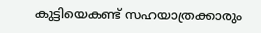കുട്ടിയെകണ്ട് സഹയാത്രക്കാരും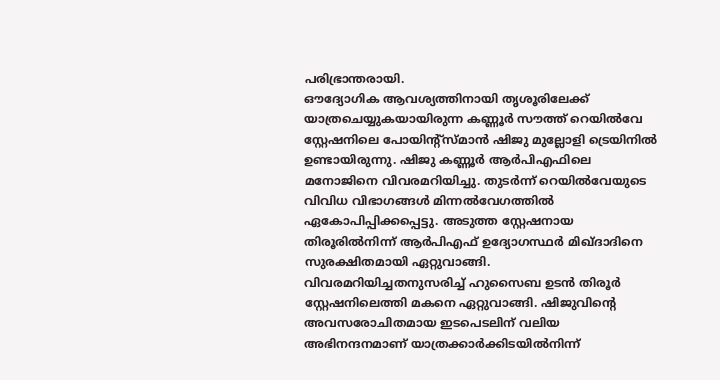പരിഭ്രാന്തരായി.
ഔദ്യോഗിക ആവശ്യത്തിനായി തൃശൂരിലേക്ക് യാത്രചെയ്യുകയായിരുന്ന കണ്ണൂർ സൗത്ത് റെയിൽവേ സ്റ്റേഷനിലെ പോയിന്റ്സ്മാൻ ഷിജു മുല്ലോളി ട്രെയിനിൽ ഉണ്ടായിരുന്നു. ഷിജു കണ്ണൂർ ആർപിഎഫിലെ മനോജിനെ വിവരമറിയിച്ചു. തുടർന്ന് റെയിൽവേയുടെ വിവിധ വിഭാഗങ്ങൾ മിന്നൽവേഗത്തിൽ ഏകോപിപ്പിക്കപ്പെട്ടു. അടുത്ത സ്റ്റേഷനായ തിരൂരിൽനിന്ന് ആർപിഎഫ് ഉദ്യോഗസ്ഥർ മിഖ്ദാദിനെ സുരക്ഷിതമായി ഏറ്റുവാങ്ങി.
വിവരമറിയിച്ചതനുസരിച്ച് ഹുസൈബ ഉടൻ തിരൂർ സ്റ്റേഷനിലെത്തി മകനെ ഏറ്റുവാങ്ങി. ഷിജുവിന്റെ അവസരോചിതമായ ഇടപെടലിന് വലിയ അഭിനന്ദനമാണ് യാത്രക്കാർക്കിടയിൽനിന്ന്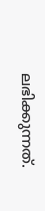ലഭിക്കുന്നത്.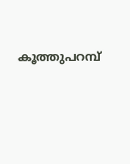കൂത്തുപറമ്പ്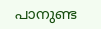പാനുണ്ട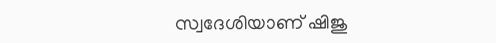സ്വദേശിയാണ് ഷിജു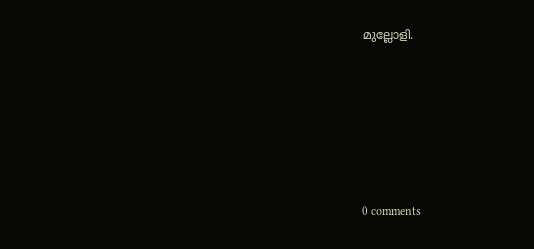മുല്ലോളി.










0 comments